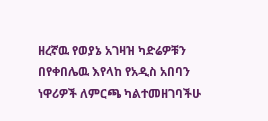ዘረኛዉ የወያኔ አገዛዝ ካድሬዎቹን በየቀበሌዉ እየላከ የአዲስ አበባን ነዋሪዎች ለምርጫ ካልተመዘገባችሁ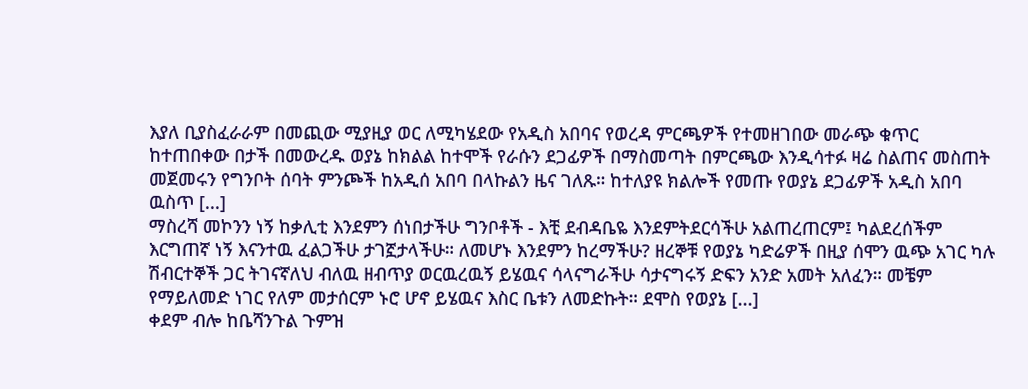እያለ ቢያስፈራራም በመጪው ሚያዚያ ወር ለሚካሄደው የአዲስ አበባና የወረዳ ምርጫዎች የተመዘገበው መራጭ ቁጥር ከተጠበቀው በታች በመውረዱ ወያኔ ከክልል ከተሞች የራሱን ደጋፊዎች በማስመጣት በምርጫው እንዲሳተፉ ዛሬ ስልጠና መስጠት መጀመሩን የግንቦት ሰባት ምንጮች ከአዲሰ አበባ በላኩልን ዜና ገለጹ። ከተለያዩ ክልሎች የመጡ የወያኔ ደጋፊዎች አዲስ አበባ ዉስጥ [...]
ማስረሻ መኮንን ነኝ ከቃሊቲ እንደምን ሰነበታችሁ ግንቦቶች - እቺ ደብዳቤዬ እንደምትደርሳችሁ አልጠረጠርም፤ ካልደረሰችም እርግጠኛ ነኝ እናንተዉ ፈልጋችሁ ታገኟታላችሁ። ለመሆኑ እንደምን ከረማችሁ? ዘረኞቹ የወያኔ ካድሬዎች በዚያ ሰሞን ዉጭ አገር ካሉ ሽብርተኞች ጋር ትገናኛለህ ብለዉ ዘብጥያ ወርዉረዉኝ ይሄዉና ሳላናግራችሁ ሳታናግሩኝ ድፍን አንድ አመት አለፈን። መቼም የማይለመድ ነገር የለም መታሰርም ኑሮ ሆኖ ይሄዉና እስር ቤቱን ለመድኩት። ደሞስ የወያኔ [...]
ቀደም ብሎ ከቤሻንጉል ጉምዝ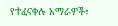የተፈናቀሉ አማራዎች፣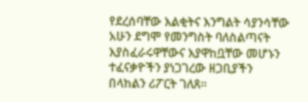የደረሰባቸው እልቂትና እንግልት ሳያንሳቸው አሁን ደግሞ የመንግስት ባለስልጣናት እያስፈራሩዋቸውና እያዋከቧቸው መሆኑን ተፈናቃዮችን ያነጋገረው ዘጋቢያችን በላከልን ሪፖርት ገለጸ።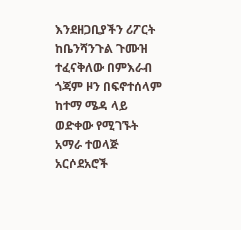እንደዘጋቢያችን ሪፖርት ከቤንሻንጉል ጉሙዝ ተፈናቅለው በምእራብ ጎጃም ዞን በፍኖተሰላም ከተማ ሜዳ ላይ ወድቀው የሚገኙት አማራ ተወላጅ አርሶደአሮች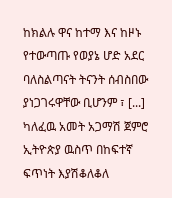ከክልሉ ዋና ከተማ እና ከዞኑ የተውጣጡ የወያኔ ሆድ አደር ባለስልጣናት ትናንት ሰብስበው ያነጋገሩዋቸው ቢሆንም ፣ [...]
ካለፈዉ አመት አጋማሽ ጀምሮ ኢትዮጵያ ዉስጥ በከፍተኛ ፍጥነት እያሽቆለቆለ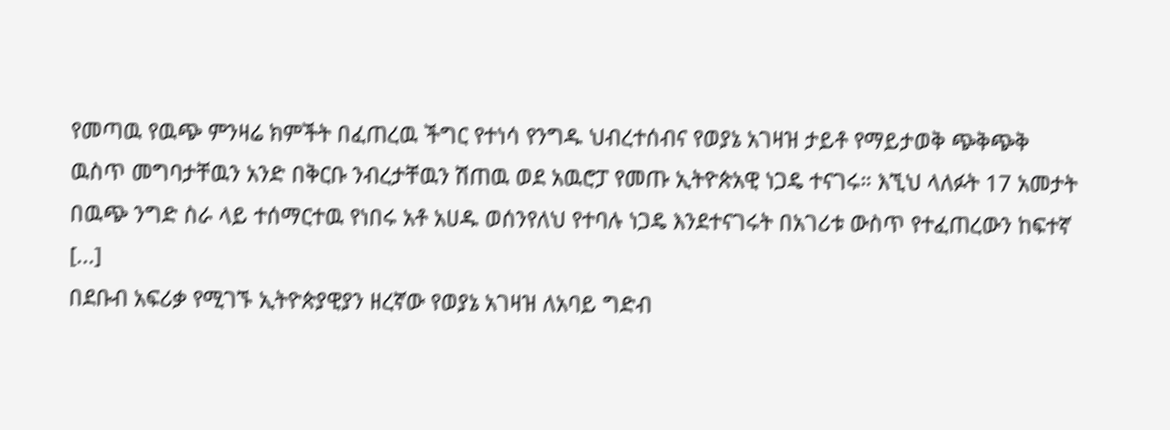የመጣዉ የዉጭ ምንዛሬ ክምችት በፈጠረዉ ችግር የተነሳ የንግዱ ህብረተሰብና የወያኔ አገዛዝ ታይቶ የማይታወቅ ጭቅጭቅ ዉስጥ መግባታቸዉን አንድ በቅርቡ ንብረታቸዉን ሽጠዉ ወደ አዉሮፓ የመጡ ኢትዮጵአዊ ነጋዴ ተናገሩ። እኚህ ላለፉት 17 አመታት በዉጭ ንግድ ስራ ላይ ተሰማርተዉ የነበሩ አቶ አሀዱ ወሰንየለህ የተባሉ ነጋዴ እንደተናገሩት በአገሪቱ ውስጥ የተፈጠረውን ከፍተኛ [...]
በደቡብ አፍሪቃ የሚገኙ ኢትዮጵያዊያን ዘረኛው የወያኔ አገዛዝ ለአባይ ግድብ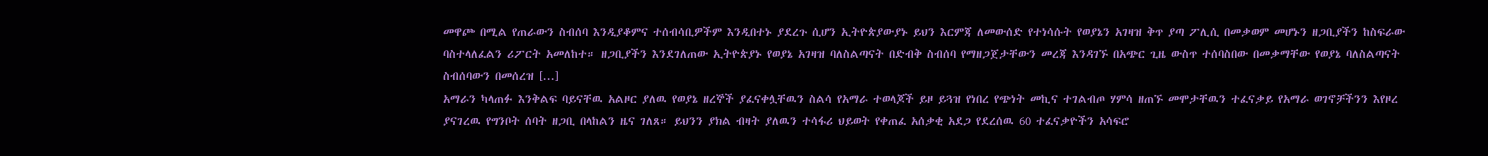መዋጮ በሚል የጠራውን ስብሰባ እንዲያቆምና ተሰብሳቢዎችም እንዲበተኑ ያደረጉ ሲሆን ኢትዮጵያውያኑ ይህን እርምጃ ለመውሰድ የተነሳሱት የወያኔን አገዛዝ ቅጥ ያጣ ፖሊሲ በመቃወም መሆኑን ዘጋቢያችን ከስፍራው ባስተላለፈልን ሪፖርት አመለከተ። ዘጋቢያችን እንደገለጠው ኢትዮጵያኑ የወያኔ አገዛዝ ባለስልጣናት በድብቅ ስብሰባ የማዘጋጀታቸውን መረጃ እንዳገኙ በአጭር ጊዜ ውስጥ ተሰባስበው በመቃማቸው የወያኔ ባለስልጣናት ስብሰባውን በመሰረዝ [...]
አማራን ካላጠፉ እንቅልፍ ባይናቸዉ አልዞር ያለዉ የወያኔ ዘረኞች ያፈናቀሏቸዉን ስልሳ የአማራ ተወላጆች ይዞ ይጓዝ የነበረ የጭነት መኪና ተገልብጦ ሃምሳ ዘጠኙ መሞታቸዉን ተፈናቃይ የአማራ ወገኖቻችንን እየዞረ ያናገረዉ የግንቦት ሰባት ዘጋቢ በላከልን ዜና ገለጸ። ይህንን ያክል ብዛት ያለዉን ተሳፋሪ ህይወት የቀጠፈ አሰቃቂ አደጋ የደረሰዉ 60 ተፈናቃዮችን አሳፍሮ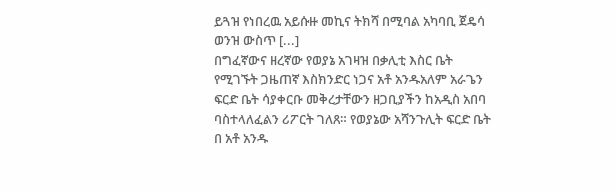ይጓዝ የነበረዉ አይሱዙ መኪና ትክሻ በሚባል አካባቢ ጀዴሳ ወንዝ ውስጥ [...]
በግፈኛውና ዘረኛው የወያኔ አገዛዝ በቃሊቲ እስር ቤት የሚገኙት ጋዜጠኛ እስክንድር ነጋና አቶ አንዱአለም አራጌን ፍርድ ቤት ሳያቀርቡ መቅረታቸውን ዘጋቢያችን ከአዲስ አበባ ባስተላለፈልን ሪፖርት ገለጸ። የወያኔው አሻንጉሊት ፍርድ ቤት በ አቶ አንዱ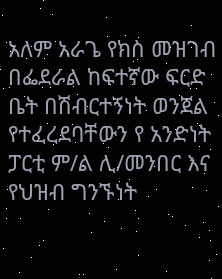አለም አራጌ የክስ መዝገብ በፌደራል ከፍተኛው ፍርድ ቤት በሽብርተኝነት ወንጀል የተፈረደባቸውን የ አንድነት ፓርቲ ም/ል ሊ/መንበር እና የህዝብ ግንኙነት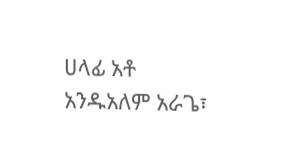ሀላፊ አቶ አንዱአለም አራጌ፣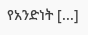የአንድነት [...]